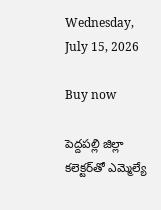Wednesday, July 15, 2026

Buy now

పెద్దపల్లి జిల్లా కలెక్టర్‌తో ఎమ్మెల్యే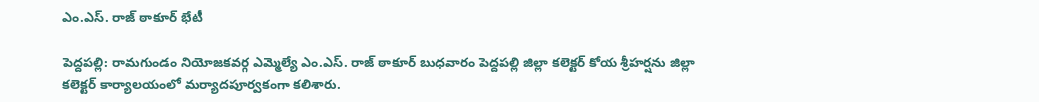ఎం.ఎస్. రాజ్ ఠాకూర్ భేటీ

పెద్దపల్లి: రామగుండం నియోజకవర్గ ఎమ్మెల్యే ఎం.ఎస్. రాజ్ ఠాకూర్ బుధవారం పెద్దపల్లి జిల్లా కలెక్టర్ కోయ శ్రీహర్షను జిల్లా కలెక్టర్ కార్యాలయంలో మర్యాదపూర్వకంగా కలిశారు.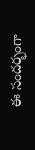ఈ సందర్భంగా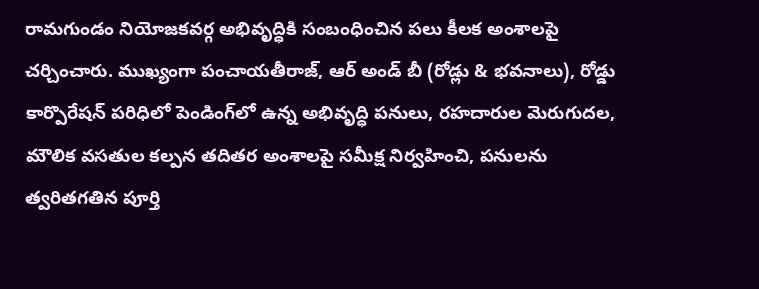రామగుండం నియోజకవర్గ అభివృద్ధికి సంబంధించిన పలు కీలక అంశాలపై చర్చించారు. ముఖ్యంగా పంచాయతీరాజ్, ఆర్ అండ్ బీ (రోడ్లు & భవనాలు), రోడ్డు కార్పొరేషన్ పరిధిలో పెండింగ్‌లో ఉన్న అభివృద్ధి పనులు, రహదారుల మెరుగుదల, మౌలిక వసతుల కల్పన తదితర అంశాలపై సమీక్ష నిర్వహించి, పనులను త్వరితగతిన పూర్తి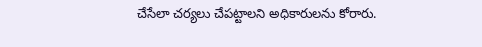చేసేలా చర్యలు చేపట్టాలని అధికారులను కోరారు.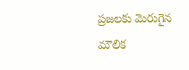ప్రజలకు మెరుగైన మౌలిక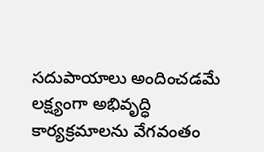సదుపాయాలు అందించడమే లక్ష్యంగా అభివృద్ధి కార్యక్రమాలను వేగవంతం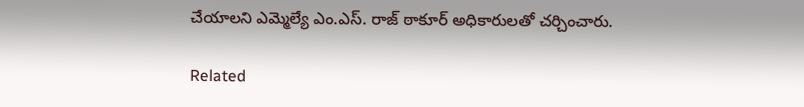చేయాలని ఎమ్మెల్యే ఎం.ఎస్. రాజ్ ఠాకూర్ అధికారులతో చర్చించారు.

Related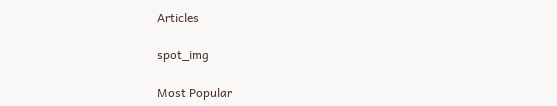Articles

spot_img

Most Popular